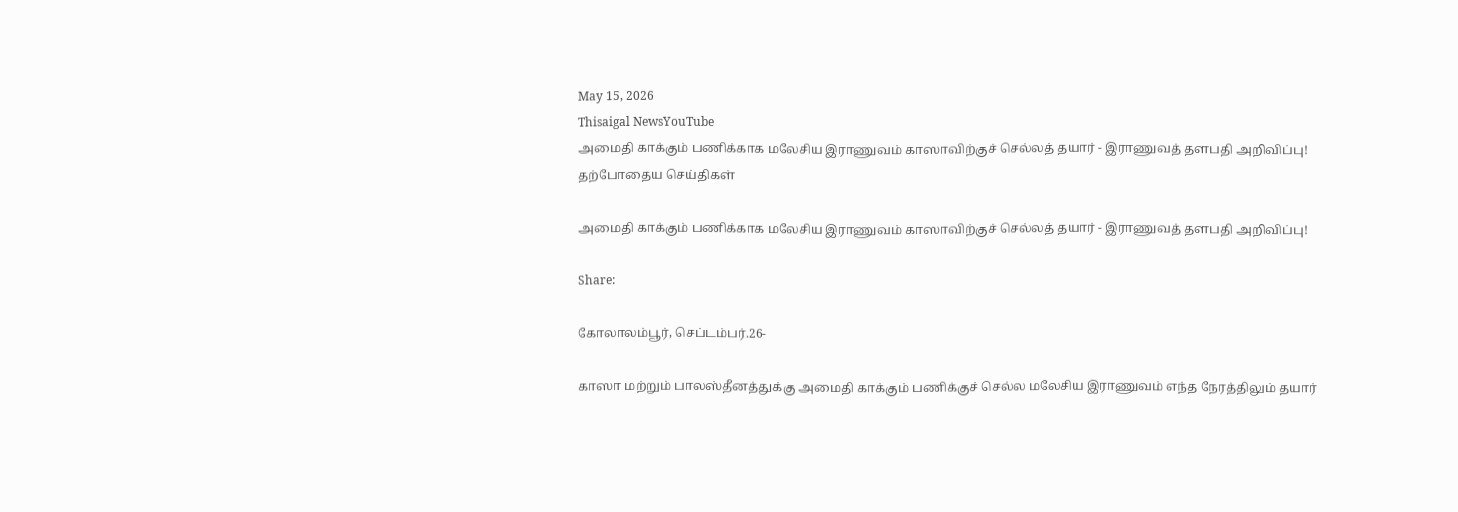May 15, 2026
Thisaigal NewsYouTube
அமைதி காக்கும் பணிக்காக மலேசிய இராணுவம் காஸாவிற்குச் செல்லத் தயார் - இராணுவத் தளபதி அறிவிப்பு!
தற்போதைய செய்திகள்

அமைதி காக்கும் பணிக்காக மலேசிய இராணுவம் காஸாவிற்குச் செல்லத் தயார் - இராணுவத் தளபதி அறிவிப்பு!

Share:

கோலாலம்பூர், செப்டம்பர்.26-

காஸா மற்றும் பாலஸ்தீனத்துக்கு அமைதி காக்கும் பணிக்குச் செல்ல மலேசிய இராணுவம் எந்த நேரத்திலும் தயார்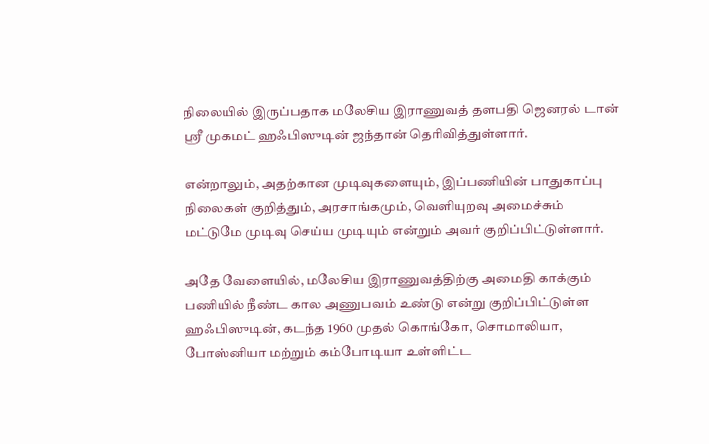நிலையில் இருப்பதாக மலேசிய இராணுவத் தளபதி ஜெனரல் டான் ஶ்ரீ முகமட் ஹஃபிஸுடின் ஜந்தான் தெரிவித்துள்ளார்.

என்றாலும், அதற்கான முடிவுகளையும், இப்பணியின் பாதுகாப்பு நிலைகள் குறித்தும், அரசாங்கமும், வெளியுறவு அமைச்சும் மட்டுமே முடிவு செய்ய முடியும் என்றும் அவர் குறிப்பிட்டுள்ளார்.

அதே வேளையில், மலேசிய இராணுவத்திற்கு அமைதி காக்கும் பணியில் நீண்ட கால அணுபவம் உண்டு என்று குறிப்பிட்டுள்ள ஹஃபிஸுடின், கடந்த 1960 முதல் கொங்கோ, சொமாலியா, போஸ்னியா மற்றும் கம்போடியா உள்ளிட்ட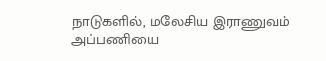நாடுகளில், மலேசிய இராணுவம் அப்பணியை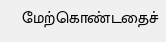மேற்கொண்டதைச்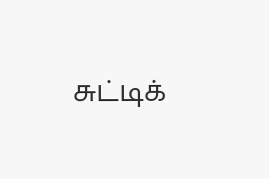சுட்டிக்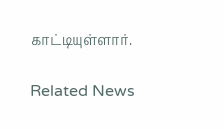காட்டியுள்ளார்.

Related News